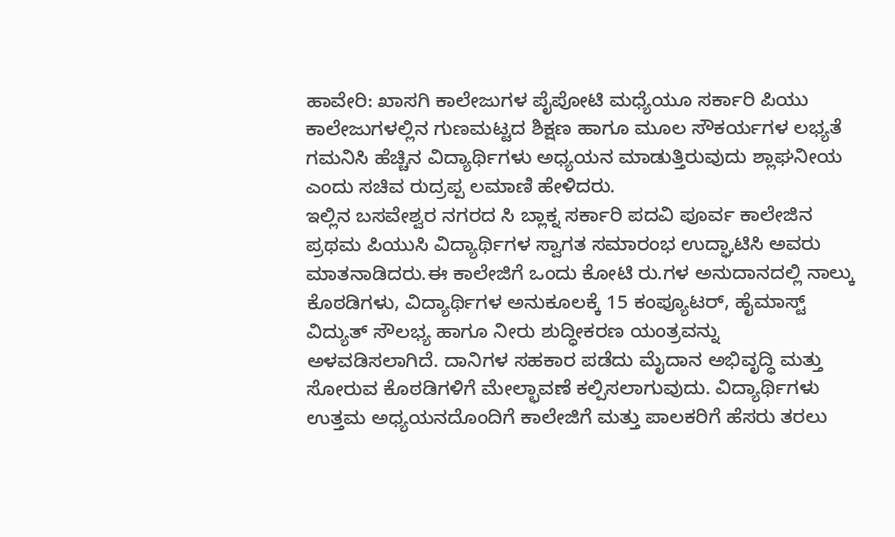ಹಾವೇರಿ: ಖಾಸಗಿ ಕಾಲೇಜುಗಳ ಪೈಪೋಟಿ ಮಧ್ಯೆಯೂ ಸರ್ಕಾರಿ ಪಿಯು ಕಾಲೇಜುಗಳಲ್ಲಿನ ಗುಣಮಟ್ಟದ ಶಿಕ್ಷಣ ಹಾಗೂ ಮೂಲ ಸೌಕರ್ಯಗಳ ಲಭ್ಯತೆ ಗಮನಿಸಿ ಹೆಚ್ಚಿನ ವಿದ್ಯಾರ್ಥಿಗಳು ಅಧ್ಯಯನ ಮಾಡುತ್ತಿರುವುದು ಶ್ಲಾಘನೀಯ ಎಂದು ಸಚಿವ ರುದ್ರಪ್ಪ ಲಮಾಣಿ ಹೇಳಿದರು.
ಇಲ್ಲಿನ ಬಸವೇಶ್ವರ ನಗರದ ಸಿ ಬ್ಲಾಕ್ನ ಸರ್ಕಾರಿ ಪದವಿ ಪೂರ್ವ ಕಾಲೇಜಿನ ಪ್ರಥಮ ಪಿಯುಸಿ ವಿದ್ಯಾರ್ಥಿಗಳ ಸ್ವಾಗತ ಸಮಾರಂಭ ಉದ್ಘಾಟಿಸಿ ಅವರು ಮಾತನಾಡಿದರು.ಈ ಕಾಲೇಜಿಗೆ ಒಂದು ಕೋಟಿ ರು.ಗಳ ಅನುದಾನದಲ್ಲಿ ನಾಲ್ಕು ಕೊಠಡಿಗಳು, ವಿದ್ಯಾರ್ಥಿಗಳ ಅನುಕೂಲಕ್ಕೆ 15 ಕಂಪ್ಯೂಟರ್, ಹೈಮಾಸ್ಟ್ ವಿದ್ಯುತ್ ಸೌಲಭ್ಯ ಹಾಗೂ ನೀರು ಶುದ್ಧೀಕರಣ ಯಂತ್ರವನ್ನು ಅಳವಡಿಸಲಾಗಿದೆ. ದಾನಿಗಳ ಸಹಕಾರ ಪಡೆದು ಮೈದಾನ ಅಭಿವೃದ್ಧಿ ಮತ್ತು ಸೋರುವ ಕೊಠಡಿಗಳಿಗೆ ಮೇಲ್ಛಾವಣೆ ಕಲ್ಪಿಸಲಾಗುವುದು. ವಿದ್ಯಾರ್ಥಿಗಳು ಉತ್ತಮ ಅಧ್ಯಯನದೊಂದಿಗೆ ಕಾಲೇಜಿಗೆ ಮತ್ತು ಪಾಲಕರಿಗೆ ಹೆಸರು ತರಲು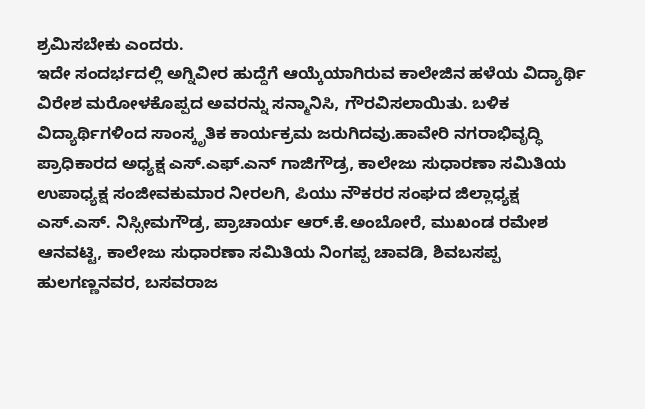ಶ್ರಮಿಸಬೇಕು ಎಂದರು.
ಇದೇ ಸಂದರ್ಭದಲ್ಲಿ ಅಗ್ನಿವೀರ ಹುದ್ದೆಗೆ ಆಯ್ಕೆಯಾಗಿರುವ ಕಾಲೇಜಿನ ಹಳೆಯ ವಿದ್ಯಾರ್ಥಿ ವಿರೇಶ ಮರೋಳಕೊಪ್ಪದ ಅವರನ್ನು ಸನ್ಮಾನಿಸಿ, ಗೌರವಿಸಲಾಯಿತು. ಬಳಿಕ ವಿದ್ಯಾರ್ಥಿಗಳಿಂದ ಸಾಂಸ್ಕೃತಿಕ ಕಾರ್ಯಕ್ರಮ ಜರುಗಿದವು.ಹಾವೇರಿ ನಗರಾಭಿವೃದ್ಧಿ ಪ್ರಾಧಿಕಾರದ ಅಧ್ಯಕ್ಷ ಎಸ್.ಎಫ್.ಎನ್ ಗಾಜಿಗೌಡ್ರ, ಕಾಲೇಜು ಸುಧಾರಣಾ ಸಮಿತಿಯ ಉಪಾಧ್ಯಕ್ಷ ಸಂಜೀವಕುಮಾರ ನೀರಲಗಿ, ಪಿಯು ನೌಕರರ ಸಂಘದ ಜಿಲ್ಲಾಧ್ಯಕ್ಷ ಎಸ್.ಎಸ್. ನಿಸ್ಸೀಮಗೌಡ್ರ, ಪ್ರಾಚಾರ್ಯ ಆರ್.ಕೆ.ಅಂಬೋರೆ, ಮುಖಂಡ ರಮೇಶ ಆನವಟ್ಟಿ, ಕಾಲೇಜು ಸುಧಾರಣಾ ಸಮಿತಿಯ ನಿಂಗಪ್ಪ ಚಾವಡಿ, ಶಿವಬಸಪ್ಪ ಹುಲಗಣ್ಣನವರ, ಬಸವರಾಜ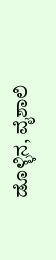ಡೊಳ್ಳಿನ, ವೈಶಾಲಿ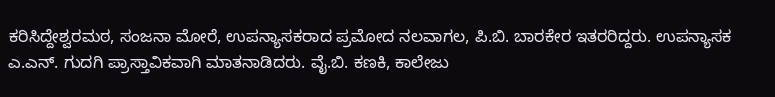ಕರಿಸಿದ್ದೇಶ್ವರಮಠ, ಸಂಜನಾ ಮೋರೆ, ಉಪನ್ಯಾಸಕರಾದ ಪ್ರಮೋದ ನಲವಾಗಲ, ಪಿ.ಬಿ. ಬಾರಕೇರ ಇತರರಿದ್ದರು. ಉಪನ್ಯಾಸಕ ಎ.ಎನ್. ಗುದಗಿ ಪ್ರಾಸ್ತಾವಿಕವಾಗಿ ಮಾತನಾಡಿದರು. ವೈ.ಬಿ. ಕಣಕಿ, ಕಾಲೇಜು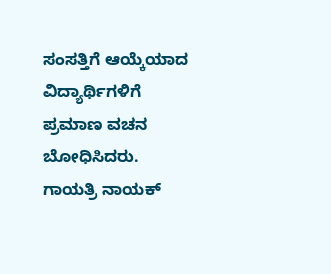ಸಂಸತ್ತಿಗೆ ಆಯ್ಕೆಯಾದ ವಿದ್ಯಾರ್ಥಿಗಳಿಗೆ ಪ್ರಮಾಣ ವಚನ ಬೋಧಿಸಿದರು. ಗಾಯತ್ರಿ ನಾಯಕ್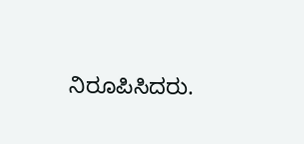ನಿರೂಪಿಸಿದರು.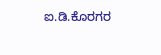ಐ.ಡಿ.ಕೊರಗರ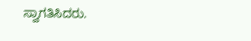ಸ್ವಾಗತಿಸಿದರು.